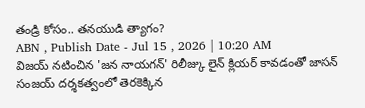తండ్రి కోసం.. తనయుడి త్యాగం?
ABN , Publish Date - Jul 15 , 2026 | 10:20 AM
విజయ్ నటించిన 'జన నాయగన్' రిలీజ్కు లైన్ క్లియర్ కావడంతో జాసన్ సంజయ్ దర్శకత్వంలో తెరకెక్కిన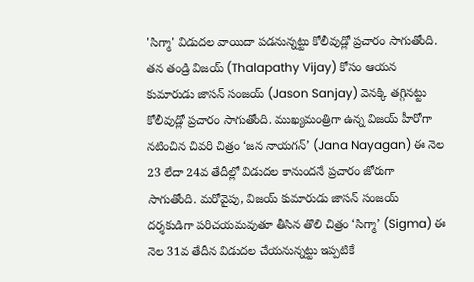'సిగ్మా' విడుదల వాయిదా పడనున్నట్టు కోలీవుడ్లో ప్రచారం సాగుతోంది.
తన తండ్రి విజయ్ (Thalapathy Vijay) కోసం ఆయన కుమారుడు జాసన్ సంజయ్ (Jason Sanjay) వెనక్కి తగ్గినట్టు కోలీవుడ్లో ప్రచారం సాగుతోంది. ముఖ్యమంత్రిగా ఉన్న విజయ్ హీరోగా నటించిన చివరి చిత్రం ‘జన నాయగన్’ (Jana Nayagan) ఈ నెల 23 లేదా 24వ తేదీల్లో విడుదల కానుందనే ప్రచారం జోరుగా సాగుతోంది. మరోవైపు, విజయ్ కుమారుడు జాసన్ సంజయ్ దర్శకుడిగా పరిచయమవుతూ తీసిన తొలి చిత్రం ‘సిగ్మా’ (Sigma) ఈ నెల 31వ తేదీన విడుదల చేయనున్నట్టు ఇప్పటికే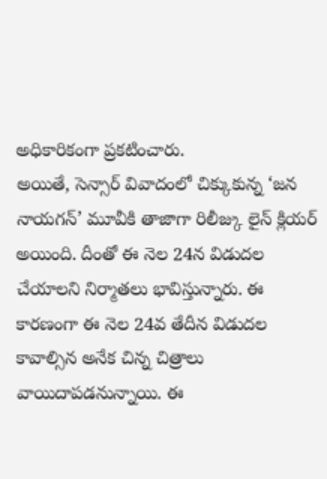అధికారికంగా ప్రకటించారు.
అయితే, సెన్సార్ వివాదంలో చిక్కుకున్న ‘జన నాయగన్’ మూవీకి తాజాగా రిలీజ్కు లైన్ క్లియర్ అయింది. దీంతో ఈ నెల 24న విడుదల చేయాలని నిర్మాతలు భావిస్తున్నారు. ఈ కారణంగా ఈ నెల 24వ తేదీన విడుదల కావాల్సిన అనేక చిన్న చిత్రాలు వాయిదాపడనున్నాయి. ఈ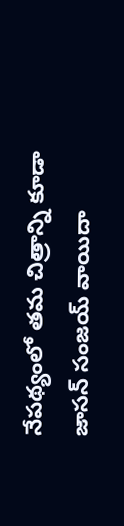నేపథ్యంలో తమ చిత్రాన్ని కూడా జాసన్ సంజయ్ వాయిదా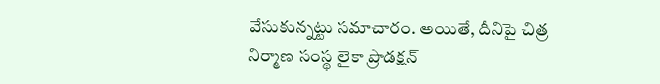వేసుకున్నట్టు సమాచారం. అయితే, దీనిపై చిత్ర నిర్మాణ సంస్థ లైకా ప్రొడక్షన్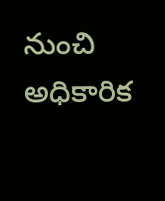నుంచి అధికారిక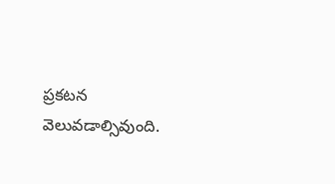ప్రకటన వెలువడాల్సివుంది.